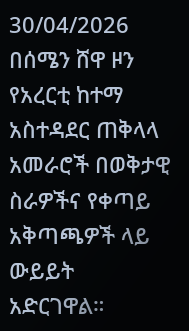30/04/2026
በሰሜን ሸዋ ዞን የአረርቲ ከተማ አስተዳደር ጠቅላላ አመራሮች በወቅታዊ ስራዎችና የቀጣይ አቅጣጫዎች ላይ ውይይት አድርገዋል።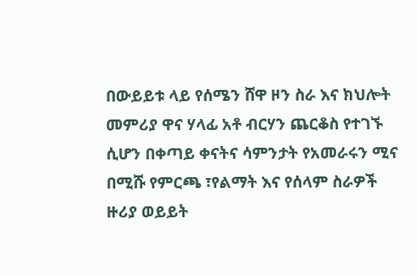በውይይቱ ላይ የሰሜን ሸዋ ዞን ስራ እና ክህሎት መምሪያ ዋና ሃላፊ አቶ ብርሃን ጨርቆስ የተገኙ ሲሆን በቀጣይ ቀናትና ሳምንታት የአመራሩን ሚና በሚሹ የምርጫ ፣የልማት እና የሰላም ስራዎች ዙሪያ ወይይት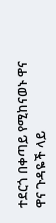ተደርጎ በቀጣይ የሚከናወኑ ዋና ዋና ጉዳዬች ላይ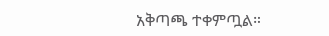አቅጣጫ ተቀምጧል።